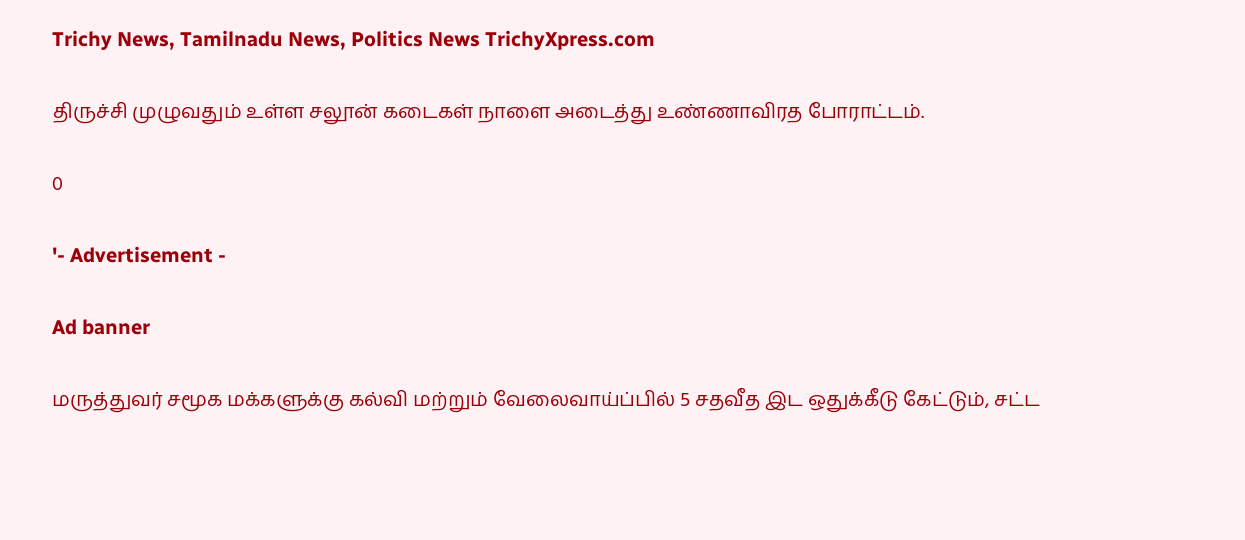Trichy News, Tamilnadu News, Politics News TrichyXpress.com

திருச்சி முழுவதும் உள்ள சலூன் கடைகள் நாளை அடைத்து உண்ணாவிரத போராட்டம்.

0

'- Advertisement -

Ad banner

மருத்துவர் சமூக மக்களுக்கு கல்வி மற்றும் வேலைவாய்ப்பில் 5 சதவீத இட ஒதுக்கீடு கேட்டும், சட்ட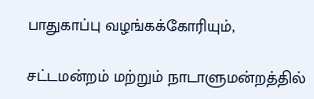பாதுகாப்பு வழங்கக்கோரியும்,

சட்டமன்றம் மற்றும் நாடாளுமன்றத்தில்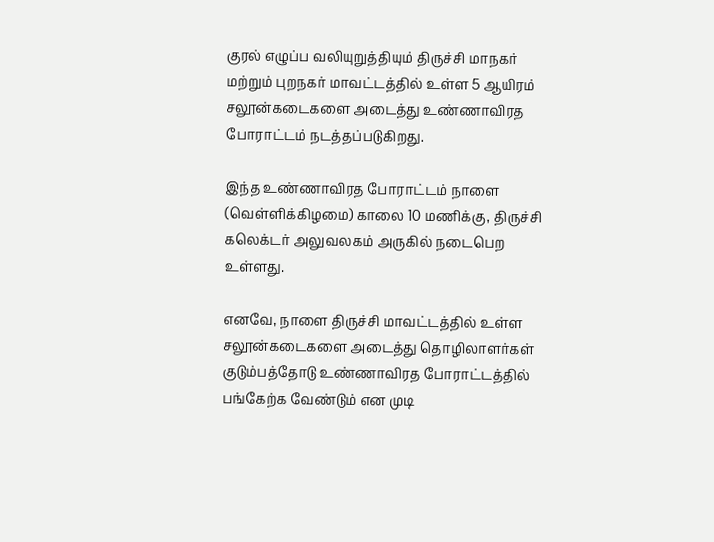குரல் எழுப்ப வலியுறுத்தியும் திருச்சி மாநகர் மற்றும் புறநகர் மாவட்டத்தில் உள்ள 5 ஆயிரம் சலூன்கடைகளை அடைத்து உண்ணாவிரத போராட்டம் நடத்தப்படுகிறது.

இந்த உண்ணாவிரத போராட்டம் நாளை (வெள்ளிக்கிழமை) காலை 10 மணிக்கு, திருச்சி கலெக்டர் அலுவலகம் அருகில் நடைபெற உள்ளது.

எனவே, நாளை திருச்சி மாவட்டத்தில் உள்ள சலூன்கடைகளை அடைத்து தொழிலாளர்கள் குடும்பத்தோடு உண்ணாவிரத போராட்டத்தில் பங்கேற்க வேண்டும் என முடி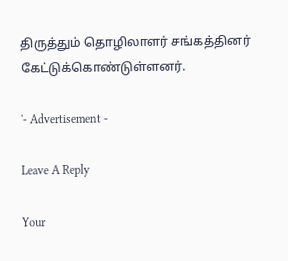திருத்தும் தொழிலாளர் சங்கத்தினர் கேட்டுக்கொண்டுள்ளனர்.

'- Advertisement -

Leave A Reply

Your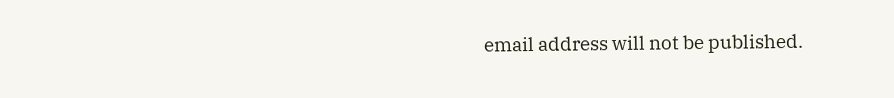email address will not be published.